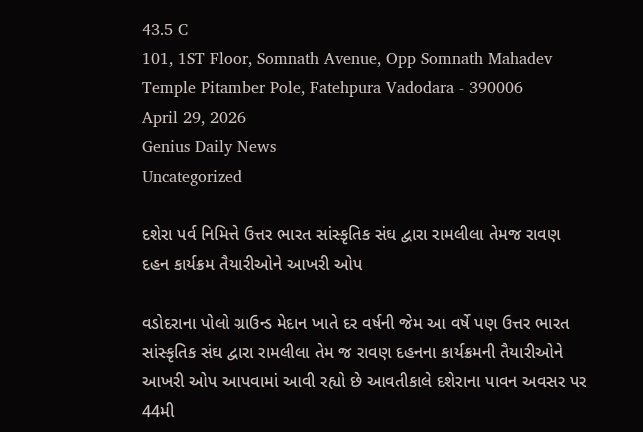43.5 C
101, 1ST Floor, Somnath Avenue, Opp Somnath Mahadev Temple Pitamber Pole, Fatehpura Vadodara - 390006
April 29, 2026
Genius Daily News
Uncategorized

દશેરા પર્વ નિમિત્તે ઉત્તર ભારત સાંસ્કૃતિક સંઘ દ્વારા રામલીલા તેમજ રાવણ દહન કાર્યક્રમ તૈયારીઓને આખરી ઓપ

વડોદરાના પોલો ગ્રાઉન્ડ મેદાન ખાતે દર વર્ષની જેમ આ વર્ષે પણ ઉત્તર ભારત સાંસ્કૃતિક સંઘ દ્વારા રામલીલા તેમ જ રાવણ દહનના કાર્યક્રમની તૈયારીઓને આખરી ઓપ આપવામાં આવી રહ્યો છે આવતીકાલે દશેરાના પાવન અવસર પર 44મી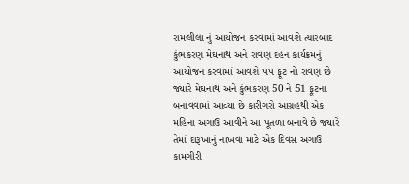રામલીલા નું આયોજન કરવામાં આવશે ત્યારબાદ કુંભકરણ મેઘનાથ અને રાવણ દહન કાર્યક્રમનું આયોજન કરવામાં આવશે ૫૫ ફૂટ નો રાવણ છે જ્યારે મેઘનાથ અને કુંભકરણ 50 ને 51 ફૂટના બનાવવામાં આવ્યા છે કારીગરો આગ્રહથી એક મહિના અગાઉ આવીને આ પૂતળા બનાવે છે જ્યારે તેમાં દારૂખાનું નાખવા માટે એક દિવસ અગાઉ કામગીરી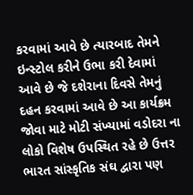કરવામાં આવે છે ત્યારબાદ તેમને ઇન્સ્ટોલ કરીને ઉભા કરી દેવામાં આવે છે જે દશેરાના દિવસે તેમનું દહન કરવામાં આવે છે આ કાર્યક્રમ જોવા માટે મોટી સંખ્યામાં વડોદરા ના લોકો વિશેષ ઉપસ્થિત રહે છે ઉત્તર ભારત સાંસ્કૃતિક સંઘ દ્વારા પણ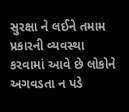સુરક્ષા ને લઈને તમામ પ્રકારની વ્યવસ્થા કરવામાં આવે છે લોકોને અગવડતા ન પડે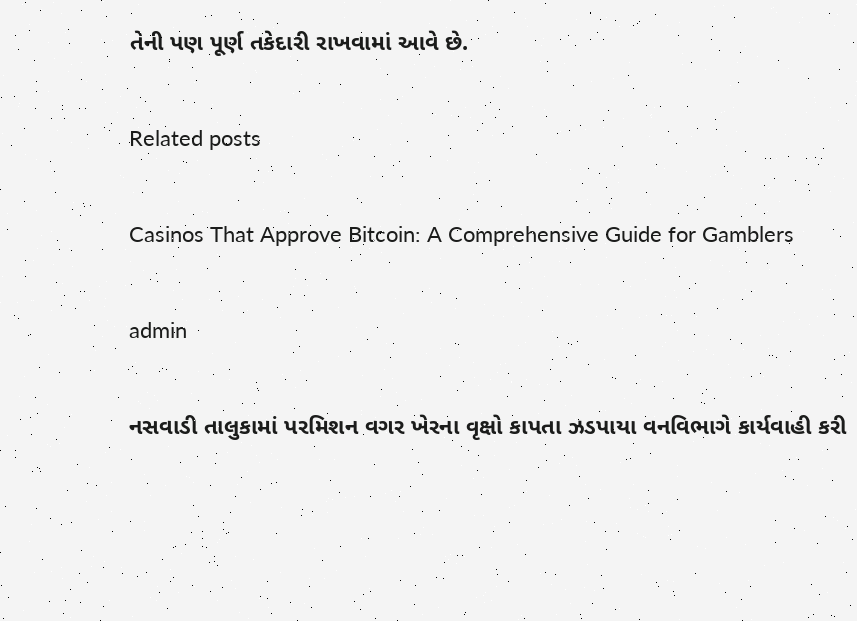તેની પણ પૂર્ણ તકેદારી રાખવામાં આવે છે.

Related posts

Casinos That Approve Bitcoin: A Comprehensive Guide for Gamblers

admin

નસવાડી તાલુકામાં પરમિશન વગર ખેરના વૃક્ષો કાપતા ઝડપાયા વનવિભાગે કાર્યવાહી કરી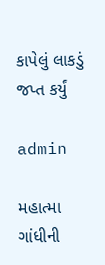કાપેલું લાકડું જપ્ત કર્યું

admin

મહાત્મા ગાંધીની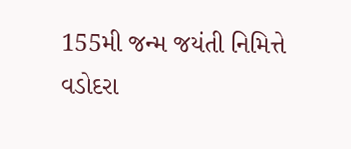155મી જન્મ જયંતી નિમિત્તે વડોદરા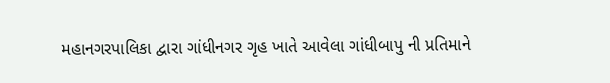મહાનગરપાલિકા દ્વારા ગાંધીનગર ગૃહ ખાતે આવેલા ગાંધીબાપુ ની પ્રતિમાને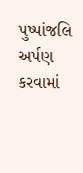પુષ્પાંજલિ અર્પણ કરવામાં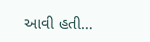આવી હતી…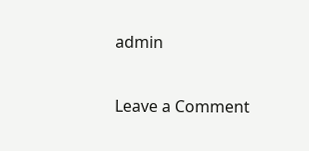admin

Leave a Comment